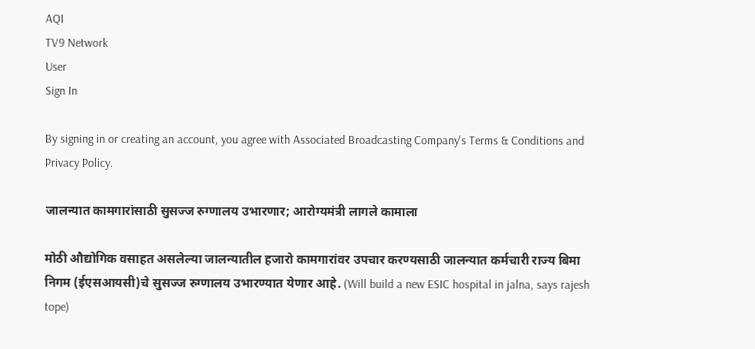AQI
TV9 Network
User
Sign In

By signing in or creating an account, you agree with Associated Broadcasting Company's Terms & Conditions and Privacy Policy.

जालन्यात कामगारांसाठी सुसज्ज रुग्णालय उभारणार; आरोग्यमंत्री लागले कामाला

मोठी औद्योगिक वसाहत असलेल्या जालन्यातील हजारो कामगारांवर उपचार करण्यसाठी जालन्यात कर्मचारी राज्य बिमा निगम (ईएसआयसी)चे सुसज्ज रुग्णालय उभारण्यात येणार आहे. (Will build a new ESIC hospital in jalna, says rajesh tope)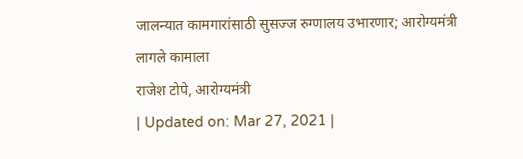जालन्यात कामगारांसाठी सुसज्ज रुग्णालय उभारणार; आरोग्यमंत्री लागले कामाला
राजेश टोपे, आरोग्यमंत्री
| Updated on: Mar 27, 2021 |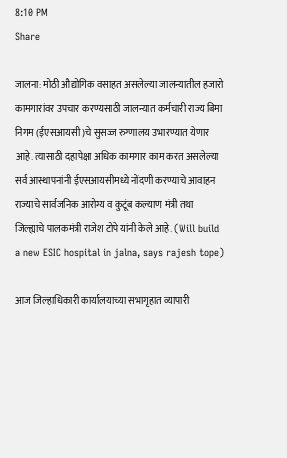8:10 PM
Share

जालना: मोठी औद्योगिक वसाहत असलेल्या जालन्यातील हजारो कामगारांवर उपचार करण्यसाठी जालन्यात कर्मचारी राज्य बिमा निगम (ईएसआयसी)चे सुसज्ज रुग्णालय उभारण्यात येणार आहे. त्यासाठी दहापेक्षा अधिक कामगार काम करत असलेल्या सर्व आस्थापनांनी ईएसआयसीमध्ये नोंदणी करण्याचे आवाहन राज्याचे सार्वजनिक आरोग्य व कुटूंब कल्याण मंत्री तथा जिल्ह्याचे पालकमंत्री राजेश टोपे यांनी केले आहे. (Will build a new ESIC hospital in jalna, says rajesh tope)

आज जिल्हाधिकारी कार्यालयाच्या सभागृहात व्यापारी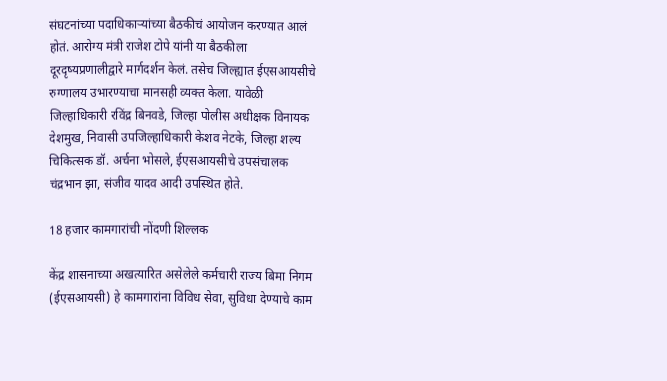संघटनांच्या पदाधिकाऱ्यांच्या बैठकीचं आयोजन करण्यात आलं होतं. आरोग्य मंत्री राजेश टोपे यांनी या बैठकीला दूरदृष्यप्रणालीद्वारे मार्गदर्शन केलं. तसेच जिल्ह्यात ईएसआयसीचे रुग्णालय उभारण्याचा मानसही व्यक्त केला. यावेळी जिल्हाधिकारी रविंद्र बिनवडे, जिल्हा पोलीस अधीक्षक विनायक देशमुख, निवासी उपजिल्हाधिकारी केशव नेटके, जिल्हा शल्य चिकित्सक डॉ. अर्चना भोसले, ईएसआयसीचे उपसंचालक चंद्रभान झा, संजीव यादव आदी उपस्थित होते.

18 हजार कामगारांची नोंदणी शिल्लक

केंद्र शासनाच्या अखत्यारित असेलेले कर्मचारी राज्य बिमा निगम (ईएसआयसी) हे कामगारांना विविध सेवा, सुविधा देण्याचे काम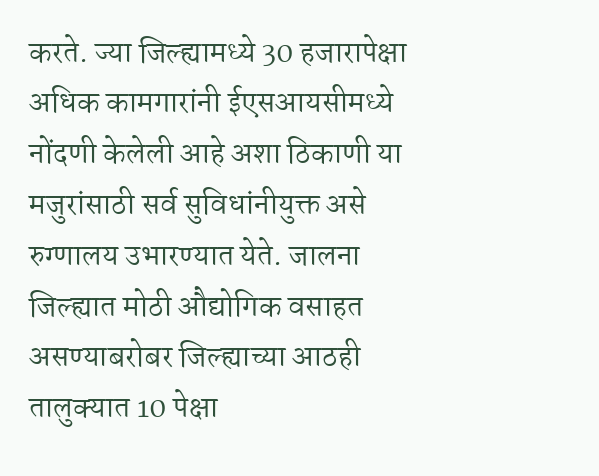करते. ज्या जिल्ह्यामध्ये 30 हजारापेक्षा अधिक कामगारांनी ईएसआयसीमध्ये नोंदणी केलेली आहे अशा ठिकाणी या मजुरांसाठी सर्व सुविधांनीयुक्त असे रुग्णालय उभारण्यात येते. जालना जिल्ह्यात मोठी औद्योगिक वसाहत असण्याबरोबर जिल्ह्याच्या आठही तालुक्यात 10 पेक्षा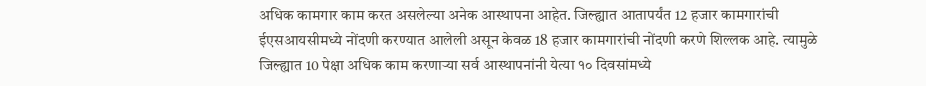अधिक कामगार काम करत असलेल्या अनेक आस्थापना आहेत. जिल्ह्यात आतापर्यंत 12 हजार कामगारांची ईएसआयसीमध्ये नोंदणी करण्यात आलेली असून केवळ 18 हजार कामगारांची नोंदणी करणे शिल्लक आहे. त्यामुळे जिल्ह्यात 10 पेक्षा अधिक काम करणाऱ्या सर्व आस्थापनांनी येत्या १० दिवसांमध्ये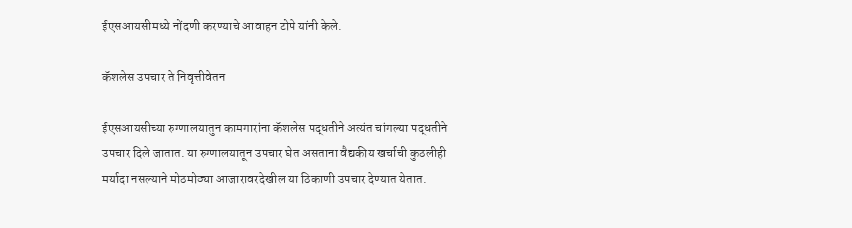ईएसआयसीमध्ये नोंदणी करण्याचे आवाहन टोपे यांनी केले.

कॅशलेस उपचार ते निवृत्तीवेतन

ईएसआयसीच्या रुग्णालयातुन कामगारांना कॅशलेस पद्धतीने अत्यंत चांगल्या पद्धतीने उपचार दिले जातात. या रुग्णालयातून उपचार घेत असताना वैद्यकीय खर्चाची कुठलीही मर्यादा नसल्याने मोठमोठ्या आजारावरदेखील या ठिकाणी उपचार देण्यात येतात.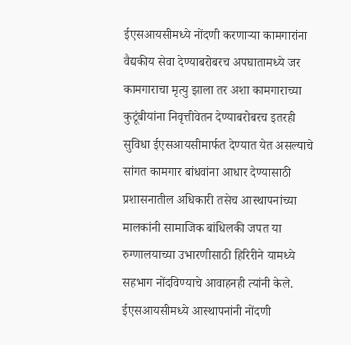ईएसआयसीमध्ये नोंदणी करणाऱ्या कामगारांना वैद्यकीय सेवा देण्याबरोबरच अपघातामध्ये जर कामगाराचा मृत्यु झाला तर अशा कामगाराच्या कुटूंबीयांना निवृत्तीवेतन देण्याबरोबरच इतरही सुविधा ईएसआयसीमार्फत देण्यात येत असल्याचे सांगत कामगार बांधवांना आधार देण्यासाठी प्रशासनातील अधिकारी तसेच आस्थापनांच्या मालकांनी सामाजिक बांधिलकी जपत या रुग्णालयाच्या उभारणीसाठी हिरिरीने यामध्ये सहभाग नोंदविण्याचे आवाहनही त्यांनी केले. ईएसआयसीमध्ये आस्थापनांनी नोंदणी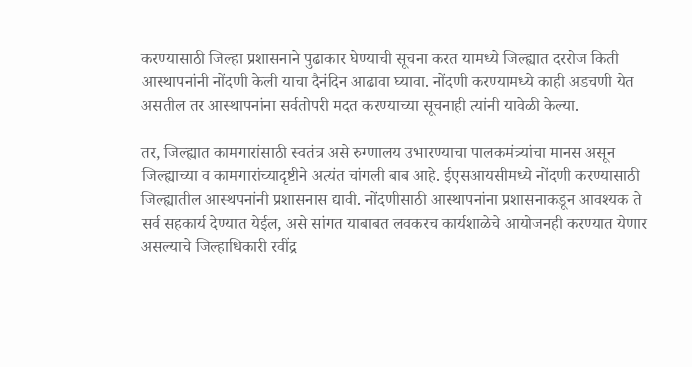करण्यासाठी जिल्हा प्रशासनाने पुढाकार घेण्याची सूचना करत यामध्ये जिल्ह्यात दररोज किती आस्थापनांनी नोंदणी केली याचा दैनंदिन आढावा घ्यावा. नोंदणी करण्यामध्ये काही अडचणी येत असतील तर आस्थापनांना सर्वतोपरी मदत करण्याच्या सूचनाही त्यांनी यावेळी केल्या.

तर, जिल्ह्यात कामगारांसाठी स्वतंत्र असे रुग्णालय उभारण्याचा पालकमंत्र्यांचा मानस असून जिल्ह्याच्या व कामगारांच्यादृष्टीने अत्यंत चांगली बाब आहे. ईएसआयसीमध्ये नोंदणी करण्यासाठी जिल्ह्यातील आस्थपनांनी प्रशासनास द्यावी. नोंदणीसाठी आस्थापनांना प्रशासनाकडून आवश्यक ते सर्व सहकार्य देण्यात येईल, असे सांगत याबाबत लवकरच कार्यशाळेचे आयोजनही करण्यात येणार असल्याचे जिल्हाधिकारी रवींद्र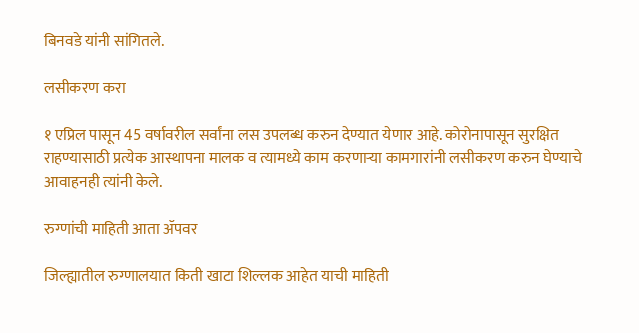बिनवडे यांनी सांगितले.

लसीकरण करा

१ एप्रिल पासून 45 वर्षावरील सर्वांना लस उपलब्ध करुन देण्यात येणार आहे. कोरोनापासून सुरक्षित राहण्यासाठी प्रत्येक आस्थापना मालक व त्यामध्ये काम करणाऱ्या कामगारांनी लसीकरण करुन घेण्याचे आवाहनही त्यांनी केले.

रुग्णांची माहिती आता ॲपवर

जिल्ह्यातील रुग्णालयात किती खाटा शिल्लक आहेत याची माहिती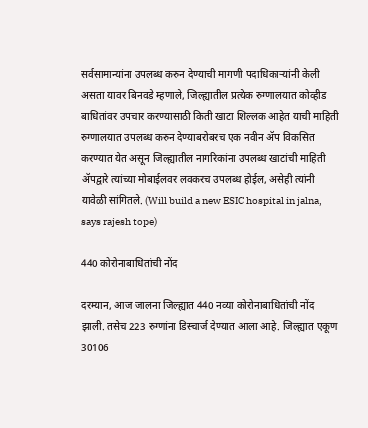सर्वसामान्यांना उपलब्ध करुन देण्याची मागणी पदाधिकाऱ्यांनी केली असता यावर बिनवडे म्हणाले, जिल्ह्यातील प्रत्येक रुग्णालयात कोव्हीड बाधितांवर उपचार करण्यासाठी किती खाटा शिल्लक आहेत याची माहिती रुग्णालयात उपलब्ध करुन देण्याबरोबरच एक नवीन ॲप विकसित करण्यात येत असून जिल्ह्यातील नागरिकांना उपलब्ध खाटांची माहिती ॲपद्वारे त्यांच्या मोबाईलवर लवकरच उपलब्ध होईल, असेही त्यांनी यावेळी सांगितले. (Will build a new ESIC hospital in jalna, says rajesh tope)

440 कोरोनाबाधितांची नोंद

दरम्यान, आज जालना जिल्ह्यात 440 नव्या कोरोनाबाधितांची नोंद झाली. तसेच 223 रुग्णांना डिस्चार्ज देण्यात आला आहे. जिल्ह्यात एकूण 30106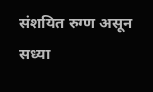संशयित रुग्ण असून सध्या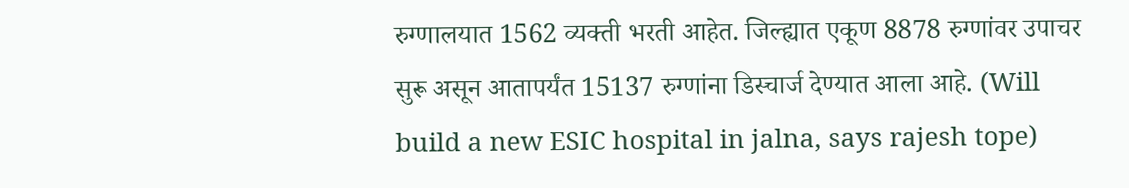रुग्णालयात 1562 व्यक्ती भरती आहेत. जिल्ह्यात एकूण 8878 रुग्णांवर उपाचर सुरू असून आतापर्यंत 15137 रुग्णांना डिस्चार्ज देण्यात आला आहे. (Will build a new ESIC hospital in jalna, says rajesh tope)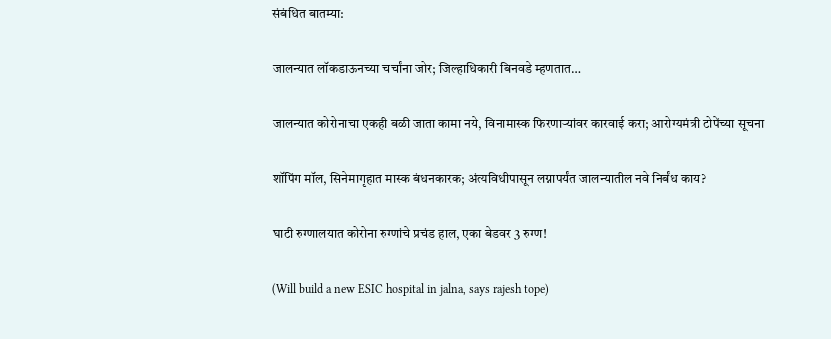संबंधित बातम्या:

जालन्यात लॉकडाऊनच्या चर्चांना जोर; जिल्हाधिकारी बिनवडे म्हणतात…

जालन्यात कोरोनाचा एकही बळी जाता कामा नये, विनामास्क फिरणाऱ्यांवर कारवाई करा; आरोग्यमंत्री टोपेंच्या सूचना

शॉपिंग मॉल, सिनेमागृहात मास्क बंधनकारक; अंत्यविधीपासून लग्नापर्यंत जालन्यातील नवे निर्बंध काय?

घाटी रुग्णालयात कोरोना रुग्णांचे प्रचंड हाल, एका बेडवर 3 रुग्ण!

(Will build a new ESIC hospital in jalna, says rajesh tope)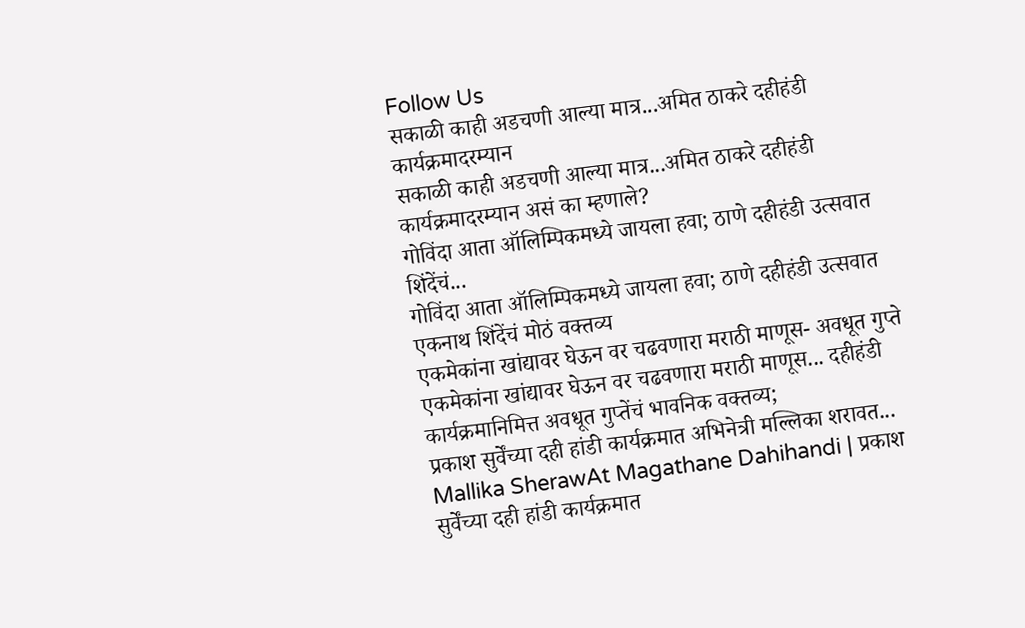Follow Us
सकाळी काही अडचणी आल्या मात्र...अमित ठाकरे दहीहंडी कार्यक्रमादरम्यान
सकाळी काही अडचणी आल्या मात्र...अमित ठाकरे दहीहंडी कार्यक्रमादरम्यान असं का म्हणाले?
गोविंदा आता ऑलिम्पिकमध्ये जायला हवा; ठाणे दहीहंडी उत्सवात शिंदेंचं...
गोविंदा आता ऑलिम्पिकमध्ये जायला हवा; ठाणे दहीहंडी उत्सवात एकनाथ शिंदेंचं मोठं वक्तव्य
एकमेकांना खांद्यावर घेऊन वर चढवणारा मराठी माणूस- अवधूत गुप्ते
एकमेकांना खांद्यावर घेऊन वर चढवणारा मराठी माणूस... दहीहंडी कार्यक्रमानिमित्त अवधूत गुप्तेंचं भावनिक वक्तव्य;
प्रकाश सुर्वेंच्या दही हांडी कार्यक्रमात अभिनेत्री मल्लिका शरावत...
Mallika SherawAt Magathane Dahihandi | प्रकाश सुर्वेंच्या दही हांडी कार्यक्रमात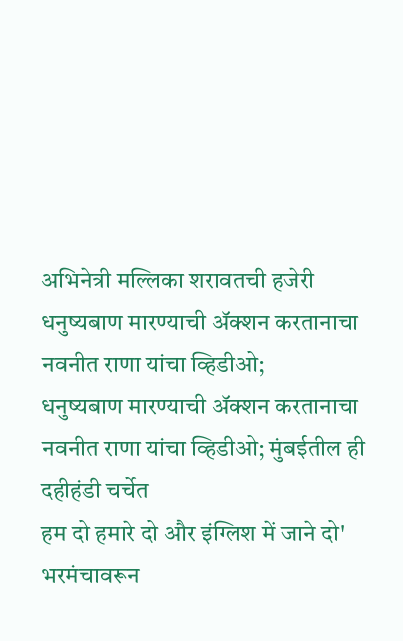अभिनेत्री मल्लिका शरावतची हजेरी
धनुष्यबाण मारण्याची ॲक्शन करतानाचा नवनीत राणा यांचा व्हिडीओ;
धनुष्यबाण मारण्याची ॲक्शन करतानाचा नवनीत राणा यांचा व्हिडीओ; मुंबईतील ही दहीहंडी चर्चेत
हम दो हमारे दो और इंग्लिश में जाने दो' भरमंचावरून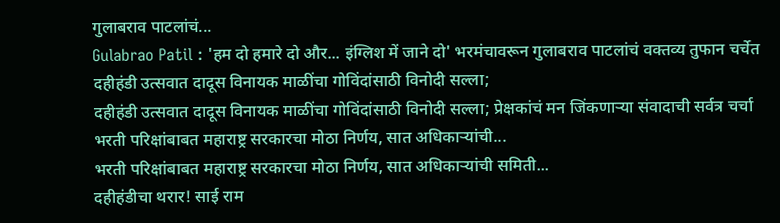गुलाबराव पाटलांचं...
Gulabrao Patil : 'हम दो हमारे दो और... इंग्लिश में जाने दो' भरमंचावरून गुलाबराव पाटलांचं वक्तव्य तुफान चर्चेत
दहीहंडी उत्सवात दादूस विनायक माळींचा गोविंदांसाठी विनोदी सल्ला;
दहीहंडी उत्सवात दादूस विनायक माळींचा गोविंदांसाठी विनोदी सल्ला; प्रेक्षकांचं मन जिंकणाऱ्या संवादाची सर्वत्र चर्चा
भरती परिक्षांबाबत महाराष्ट्र सरकारचा मोठा निर्णय, सात अधिकाऱ्यांची...
भरती परिक्षांबाबत महाराष्ट्र सरकारचा मोठा निर्णय, सात अधिकाऱ्यांची समिती...
दहीहंडीचा थरार! साई राम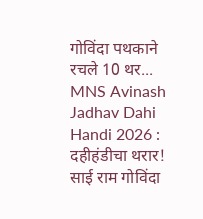गोविंदा पथकाने रचले 10 थर...
MNS Avinash Jadhav Dahi Handi 2026 : दहीहंडीचा थरार! साई राम गोविंदा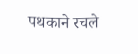पथकाने रचले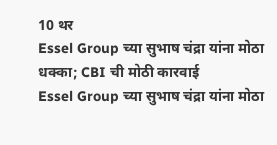10 थर
Essel Group च्या सुभाष चंद्रा यांना मोठा धक्का; CBI ची मोठी कारवाई
Essel Group च्या सुभाष चंद्रा यांना मोठा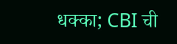धक्का; CBI ची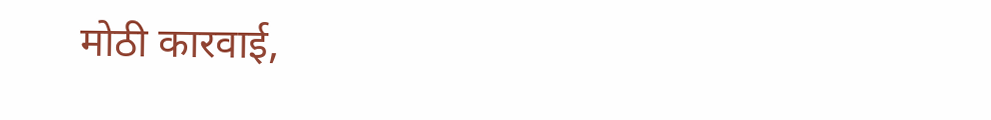मोठी कारवाई,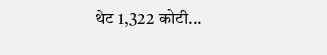थेट 1,322 कोटी...